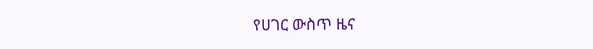የሀገር ውስጥ ዜና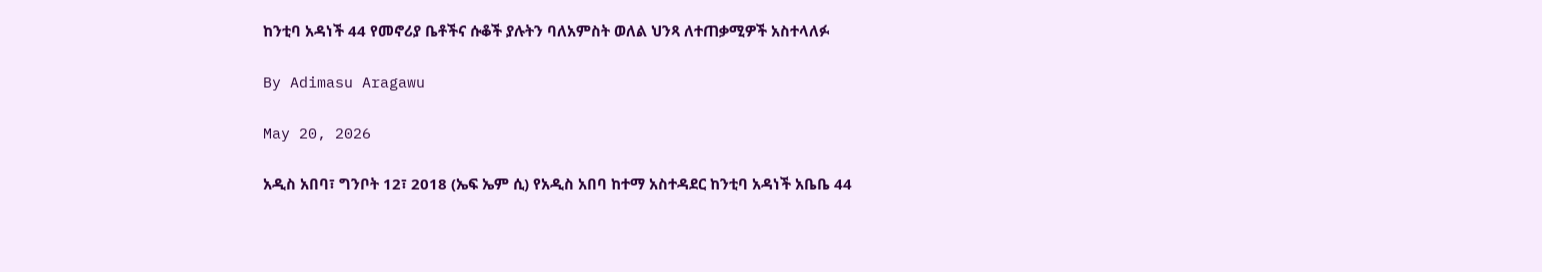ከንቲባ አዳነች 44 የመኖሪያ ቤቶችና ሱቆች ያሉትን ባለአምስት ወለል ህንጻ ለተጠቃሚዎች አስተላለፉ

By Adimasu Aragawu

May 20, 2026

አዲስ አበባ፣ ግንቦት 12፣ 2018 (ኤፍ ኤም ሲ) የአዲስ አበባ ከተማ አስተዳደር ከንቲባ አዳነች አቤቤ 44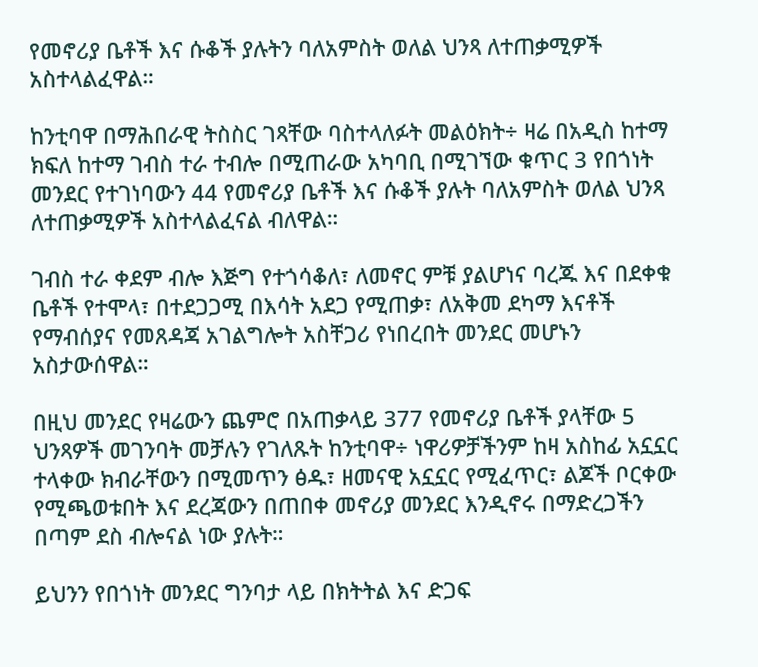የመኖሪያ ቤቶች እና ሱቆች ያሉትን ባለአምስት ወለል ህንጻ ለተጠቃሚዎች አስተላልፈዋል።

ከንቲባዋ በማሕበራዊ ትስስር ገጻቸው ባስተላለፉት መልዕክት÷ ዛሬ በአዲስ ከተማ ክፍለ ከተማ ገብስ ተራ ተብሎ በሚጠራው አካባቢ በሚገኘው ቁጥር 3 የበጎነት መንደር የተገነባውን 44 የመኖሪያ ቤቶች እና ሱቆች ያሉት ባለአምስት ወለል ህንጻ ለተጠቃሚዎች አስተላልፈናል ብለዋል።

ገብስ ተራ ቀደም ብሎ እጅግ የተጎሳቆለ፣ ለመኖር ምቹ ያልሆነና ባረጁ እና በደቀቁ ቤቶች የተሞላ፣ በተደጋጋሚ በእሳት አደጋ የሚጠቃ፣ ለአቅመ ደካማ እናቶች የማብሰያና የመጸዳጃ አገልግሎት አስቸጋሪ የነበረበት መንደር መሆኑን አስታውሰዋል።

በዚህ መንደር የዛሬውን ጨምሮ በአጠቃላይ 377 የመኖሪያ ቤቶች ያላቸው 5 ህንጻዎች መገንባት መቻሉን የገለጹት ከንቲባዋ÷ ነዋሪዎቻችንም ከዛ አስከፊ አኗኗር ተላቀው ክብራቸውን በሚመጥን ፅዱ፣ ዘመናዊ አኗኗር የሚፈጥር፣ ልጆች ቦርቀው የሚጫወቱበት እና ደረጃውን በጠበቀ መኖሪያ መንደር እንዲኖሩ በማድረጋችን በጣም ደስ ብሎናል ነው ያሉት።

ይህንን የበጎነት መንደር ግንባታ ላይ በክትትል እና ድጋፍ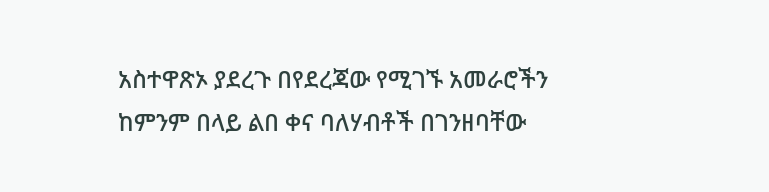አስተዋጽኦ ያደረጉ በየደረጃው የሚገኙ አመራሮችን ከምንም በላይ ልበ ቀና ባለሃብቶች በገንዘባቸው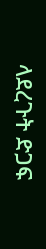ላደረጉት ድጋፍ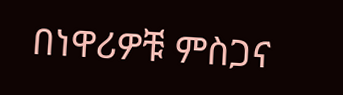በነዋሪዎቹ ምስጋና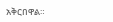አቅርበዋል።